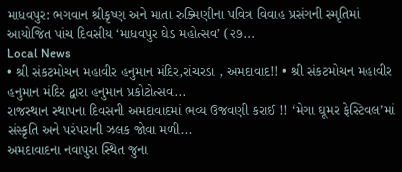માધવપુર: ભગવાન શ્રીકૃષ્ણ અને માતા રુક્મિણીના પવિત્ર વિવાહ પ્રસંગની સ્મૃતિમાં આયોજિત પાંચ દિવસીય ‘માધવપુર ઘેડ મહોત્સવ’ (૨૭...
Local News
• શ્રી સંકટમોચન મહાવીર હનુમાન મંદિર,રાંચરડા , અમદાવાદ!! • શ્રી સંકટમોચન મહાવીર હનુમાન મંદિર દ્વારા હનુમાન પ્રકોટોત્સવ...
રાજસ્થાન સ્થાપના દિવસની અમદાવાદમાં ભવ્ય ઉજવણી કરાઈ !! ‘મેગા ઘૂમર ફેસ્ટિવલ’માં સંસ્કૃતિ અને પરંપરાની ઝલક જોવા મળી...
અમદાવાદના નવાપુરા સ્થિત જુના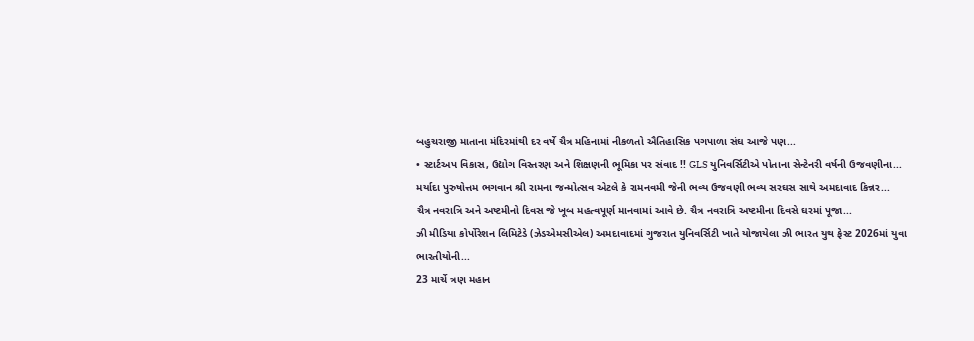બહુચરાજી માતાના મંદિરમાંથી દર વર્ષે ચૈત્ર મહિનામાં નીકળતો ઐતિહાસિક પગપાળા સંઘ આજે પણ...
• સ્ટાર્ટઅપ વિકાસ, ઉદ્યોગ વિસ્તરણ અને શિક્ષણની ભૂમિકા પર સંવાદ !! GLS યુનિવર્સિટીએ પોતાના સેન્ટેનરી વર્ષની ઉજવણીના...
મર્યાદા પુરુષોત્તમ ભગવાન શ્રી રામના જન્મોત્સવ એટલે કે રામનવમી જેની ભવ્ય ઉજવણી ભવ્ય સરઘસ સાથે અમદાવાદ કિન્નર...
ચૈત્ર નવરાત્રિ અને અષ્ટમીનો દિવસ જે ખૂબ મહત્વપૂર્ણ માનવામાં આવે છે. ચૈત્ર નવરાત્રિ અષ્ટમીના દિવસે ઘરમાં પૂજા...
ઝી મીડિયા કોર્પોરેશન લિમિટેડે (ઝેડએમસીએલ) અમદાવાદમાં ગુજરાત યુનિવર્સિટી ખાતે યોજાયેલા ઝી ભારત યુથ ફેસ્ટ 2026માં યુવા ભારતીયોની...
23 માર્ચે ત્રણ મહાન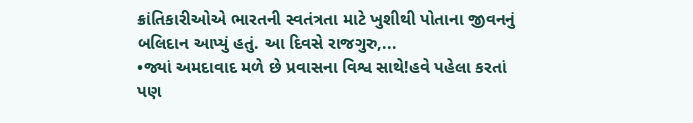ક્રાંતિકારીઓએ ભારતની સ્વતંત્રતા માટે ખુશીથી પોતાના જીવનનું બલિદાન આપ્યું હતું. આ દિવસે રાજગુરુ,...
•જ્યાં અમદાવાદ મળે છે પ્રવાસના વિશ્વ સાથે!હવે પહેલા કરતાં પણ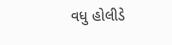વધુ હોલીડે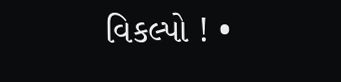વિકલ્પો ! •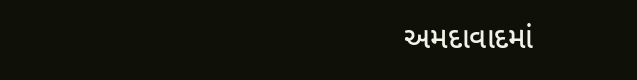અમદાવાદમાં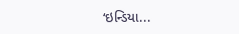‘ઇન્ડિયા...